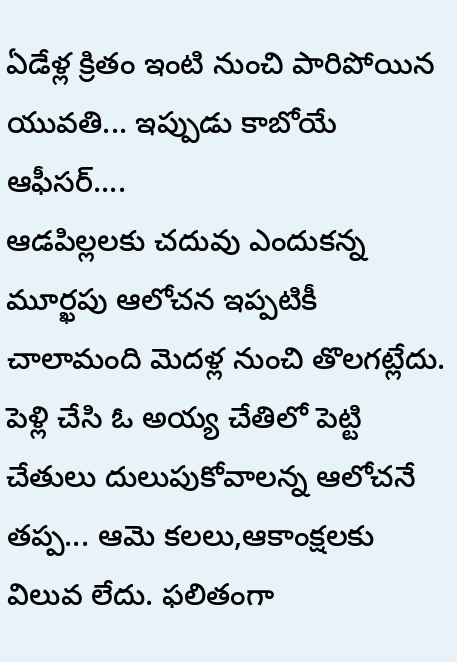ఏడేళ్ల క్రితం ఇంటి నుంచి పారిపోయిన యువతి... ఇప్పుడు కాబోయే ఆఫీసర్....
ఆడపిల్లలకు చదువు ఎందుకన్న మూర్ఖపు ఆలోచన ఇప్పటికీ చాలామంది మెదళ్ల నుంచి తొలగట్లేదు. పెళ్లి చేసి ఓ అయ్య చేతిలో పెట్టి చేతులు దులుపుకోవాలన్న ఆలోచనే తప్ప... ఆమె కలలు,ఆకాంక్షలకు విలువ లేదు. ఫలితంగా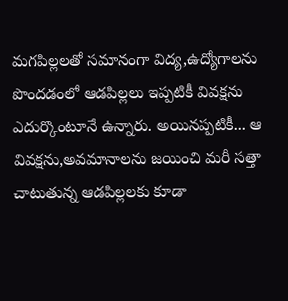మగపిల్లలతో సమానంగా విద్య,ఉద్యోగాలను పొందడంలో ఆడపిల్లలు ఇప్పటికీ వివక్షను ఎదుర్కొంటూనే ఉన్నారు. అయినప్పటికీ... ఆ వివక్షను,అవమానాలను జయించి మరీ సత్తా చాటుతున్న ఆడపిల్లలకు కూడా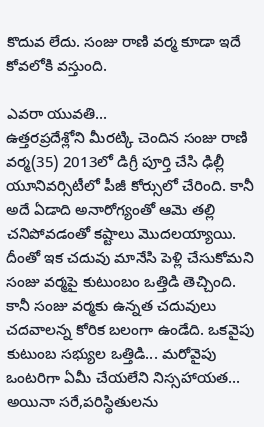కొదువ లేదు. సంజు రాణి వర్మ కూడా ఇదే కోవలోకి వస్తుంది.

ఎవరా యువతి...
ఉత్తరప్రదేశ్లోని మీరట్కి చెందిన సంజు రాణి వర్మ(35) 2013లో డిగ్రీ పూర్తి చేసి ఢిల్లీ యూనివర్సిటీలో పీజీ కోర్సులో చేరింది. కానీ అదే ఏడాది అనారోగ్యంతో ఆమె తల్లి చనిపోవడంతో కష్టాలు మొదలయ్యాయి. దీంతో ఇక చదువు మానేసి పెళ్లి చేసుకోమని సంజు వర్మపై కుటుంబం ఒత్తిడి తెచ్చింది. కానీ సంజు వర్మకు ఉన్నత చదువులు చదవాలన్న కోరిక బలంగా ఉండేది. ఒకవైపు కుటుంబ సభ్యుల ఒత్తిడి... మరోవైపు ఒంటరిగా ఏమీ చేయలేని నిస్సహాయత... అయినా సరే,పరిస్థితులను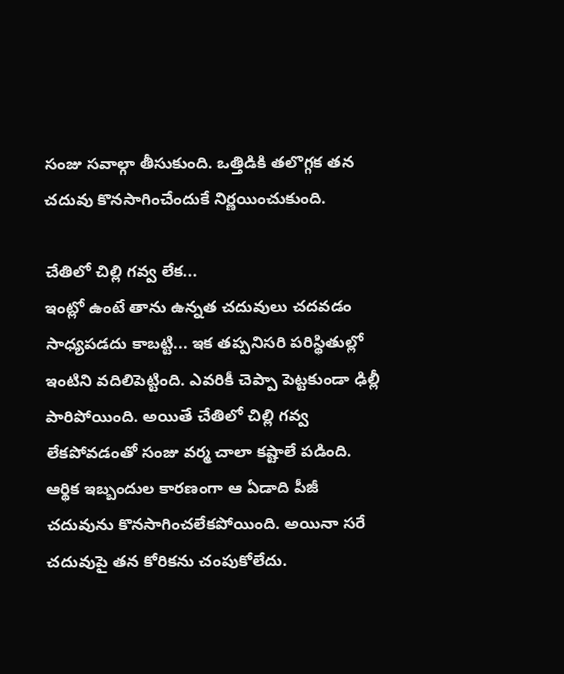సంజు సవాల్గా తీసుకుంది. ఒత్తిడికి తలొగ్గక తన చదువు కొనసాగించేందుకే నిర్ణయించుకుంది.

చేతిలో చిల్లి గవ్వ లేక...
ఇంట్లో ఉంటే తాను ఉన్నత చదువులు చదవడం సాధ్యపడదు కాబట్టి... ఇక తప్పనిసరి పరిస్థితుల్లో ఇంటిని వదిలిపెట్టింది. ఎవరికీ చెప్పా పెట్టకుండా ఢిల్లీ పారిపోయింది. అయితే చేతిలో చిల్లి గవ్వ లేకపోవడంతో సంజు వర్మ చాలా కష్టాలే పడింది. ఆర్థిక ఇబ్బందుల కారణంగా ఆ ఏడాది పీజీ చదువును కొనసాగించలేకపోయింది. అయినా సరే చదువుపై తన కోరికను చంపుకోలేదు.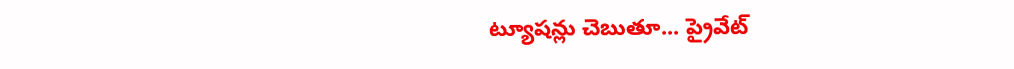ట్యూషన్లు చెబుతూ... ప్రైవేట్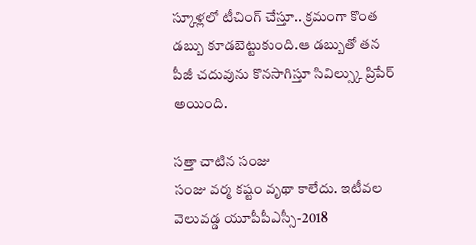స్కూళ్లలో టీచింగ్ చేస్తూ.. క్రమంగా కొంత డబ్బు కూడబెట్టుకుంది.ఆ డబ్బుతో తన పీజీ చదువును కొనసాగిస్తూ సివిల్స్కు ప్రిపేర్ అయింది.

సత్తా చాటిన సంజు
సంజు వర్మ కష్టం వృథా కాలేదు. ఇటీవల వెలువడ్డ యూపీపీఎస్సీ-2018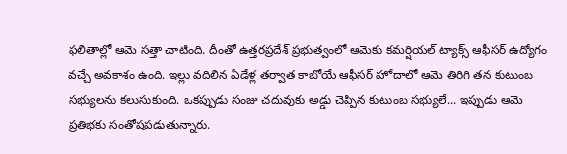ఫలితాల్లో ఆమె సత్తా చాటింది. దీంతో ఉత్తరప్రదేశ్ ప్రభుత్వంలో ఆమెకు కమర్షియల్ ట్యాక్స్ ఆఫీసర్ ఉద్యోగం వచ్చే అవకాశం ఉంది. ఇల్లు వదిలిన ఏడేళ్ల తర్వాత కాబోయే ఆఫీసర్ హోదాలో ఆమె తిరిగి తన కుటుంబ సభ్యులను కలుసుకుంది. ఒకప్పుడు సంజు చదువుకు అడ్డు చెప్పిన కుటుంబ సభ్యులే... ఇప్పుడు ఆమె ప్రతిభకు సంతోషపడుతున్నారు.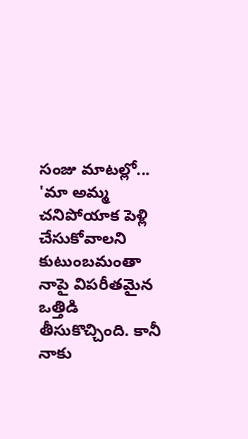సంజు మాటల్లో...
'మా అమ్మ చనిపోయాక పెళ్లి చేసుకోవాలని కుటుంబమంతా నాపై విపరీతమైన ఒత్తిడి తీసుకొచ్చింది. కానీ నాకు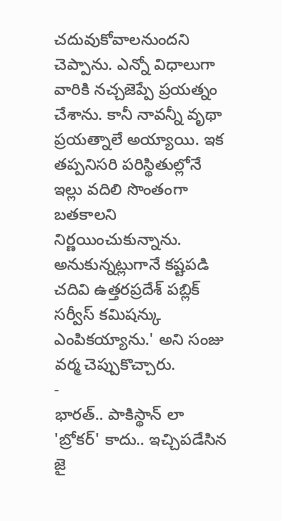చదువుకోవాలనుందని చెప్పాను. ఎన్నో విధాలుగా వారికి నచ్చజెప్పే ప్రయత్నం చేశాను. కానీ నావన్నీ వృథా ప్రయత్నాలే అయ్యాయి. ఇక తప్పనిసరి పరిస్థితుల్లోనే ఇల్లు వదిలి సొంతంగా బతకాలని నిర్ణయించుకున్నాను. అనుకున్నట్లుగానే కష్టపడి చదివి ఉత్తరప్రదేశ్ పబ్లిక్ సర్వీస్ కమిషన్కు ఎంపికయ్యాను.' అని సంజు వర్మ చెప్పుకొచ్చారు.
-
భారత్.. పాకిస్థాన్ లా 'బ్రోకర్' కాదు.. ఇచ్చిపడేసిన జై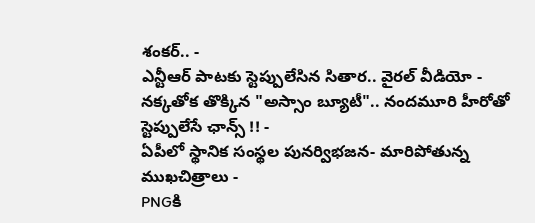శంకర్.. -
ఎన్టీఆర్ పాటకు స్టెప్పులేసిన సితార.. వైరల్ వీడియో -
నక్కతోక తొక్కిన "అస్సాం బ్యూటీ".. నందమూరి హీరోతో స్టెప్పులేసే ఛాన్స్ !! -
ఏపీలో స్థానిక సంస్థల పునర్విభజన- మారిపోతున్న ముఖచిత్రాలు -
PNGకి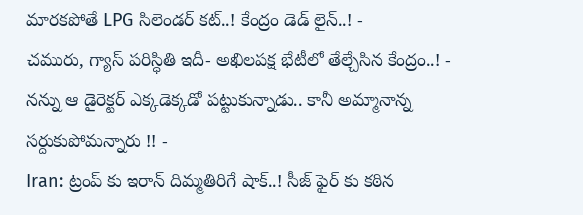మారకపోతే LPG సిలెండర్ కట్..! కేంద్రం డెడ్ లైన్..! -
చమురు, గ్యాస్ పరిస్ధితి ఇదీ- అఖిలపక్ష భేటీలో తేల్చేసిన కేంద్రం..! -
నన్ను ఆ డైరెక్టర్ ఎక్కడెక్కడో పట్టుకున్నాడు.. కానీ అమ్మానాన్న సర్దుకుపోమన్నారు !! -
Iran: ట్రంప్ కు ఇరాన్ దిమ్మతిరిగే షాక్..! సీజ్ ఫైర్ కు కఠిన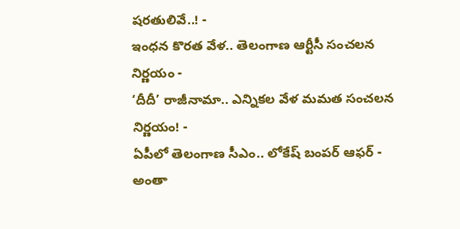షరతులివే..! -
ఇంధన కొరత వేళ.. తెలంగాణ ఆర్టీసీ సంచలన నిర్ణయం -
‘దీదీ’ రాజీనామా.. ఎన్నికల వేళ మమత సంచలన నిర్ణయం! -
ఏపీలో తెలంగాణ సీఎం.. లోకేష్ బంపర్ ఆఫర్ -
అంతా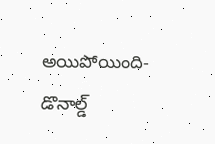అయిపోయింది- డొనాల్డ్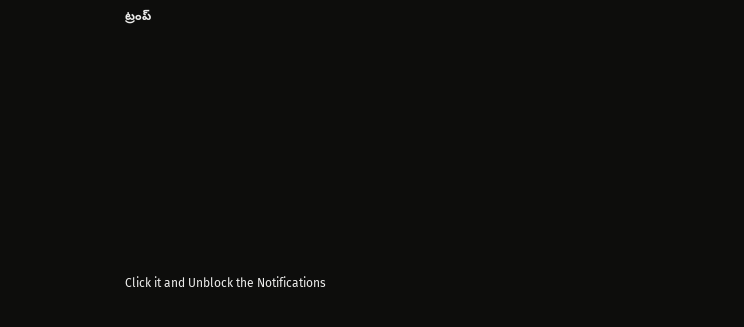ట్రంప్












Click it and Unblock the Notifications